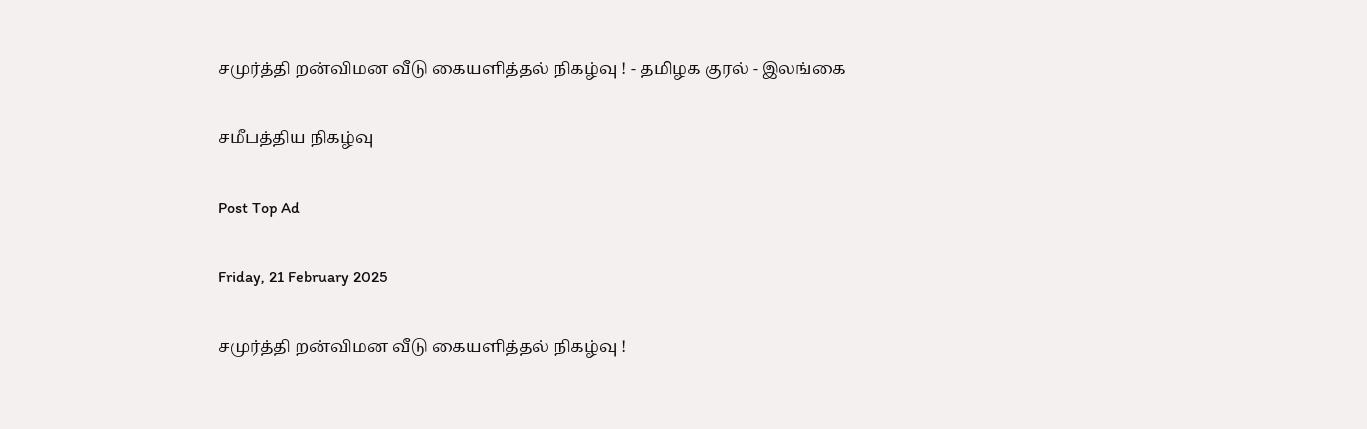சமுர்த்தி றன்விமன வீடு கையளித்தல் நிகழ்வு ! - தமிழக குரல் - இலங்கை

சமீபத்திய நிகழ்வு

Post Top Ad

Friday, 21 February 2025

சமுர்த்தி றன்விமன வீடு கையளித்தல் நிகழ்வு !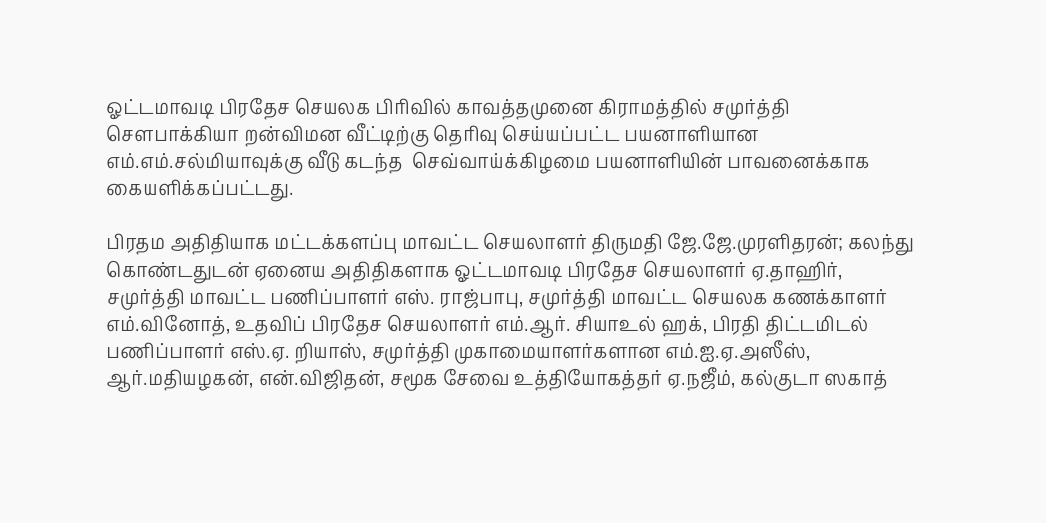ஓட்டமாவடி பிரதேச செயலக பிரிவில் காவத்தமுனை கிராமத்தில் சமுர்த்தி சௌபாக்கியா றன்விமன வீட்டிற்கு தெரிவு செய்யப்பட்ட பயனாளியான எம்.எம்.சல்மியாவுக்கு வீடு கடந்த  செவ்வாய்க்கிழமை பயனாளியின் பாவனைக்காக கையளிக்கப்பட்டது.

பிரதம அதிதியாக மட்டக்களப்பு மாவட்ட செயலாளர் திருமதி ஜே.ஜே.முரளிதரன்; கலந்து கொண்டதுடன் ஏனைய அதிதிகளாக ஓட்டமாவடி பிரதேச செயலாளர் ஏ.தாஹிர், சமுர்த்தி மாவட்ட பணிப்பாளர் எஸ். ராஜ்பாபு, சமுர்த்தி மாவட்ட செயலக கணக்காளர் எம்.வினோத், உதவிப் பிரதேச செயலாளர் எம்.ஆர். சியாஉல் ஹக், பிரதி திட்டமிடல் பணிப்பாளர் எஸ்.ஏ. றியாஸ், சமுர்த்தி முகாமையாளர்களான எம்.ஐ.ஏ.அஸீஸ், ஆர்.மதியழகன், என்.விஜிதன், சமூக சேவை உத்தியோகத்தர் ஏ.நஜீம், கல்குடா ஸகாத்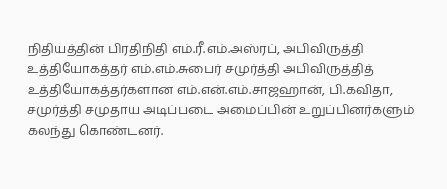நிதியத்தின் பிரதிநிதி எம்.ரீ.எம்.அஸ்ரப், அபிவிருத்தி உத்தியோகத்தர் எம்.எம்.சுபைர் சமுர்த்தி அபிவிருத்தித் உத்தியோகத்தர்களான எம்.என்.எம்.சாஜஹான், பி.கவிதா, சமுர்த்தி சமுதாய அடிப்படை அமைப்பின் உறுப்பினர்களும் கலந்து கொண்டனர்.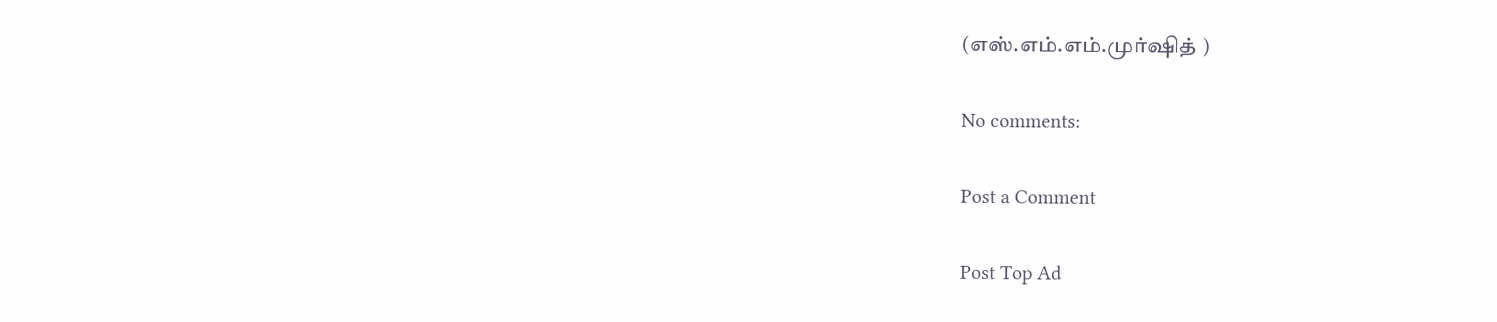(எஸ்.எம்.எம்.முர்ஷித் )

No comments:

Post a Comment

Post Top Ad